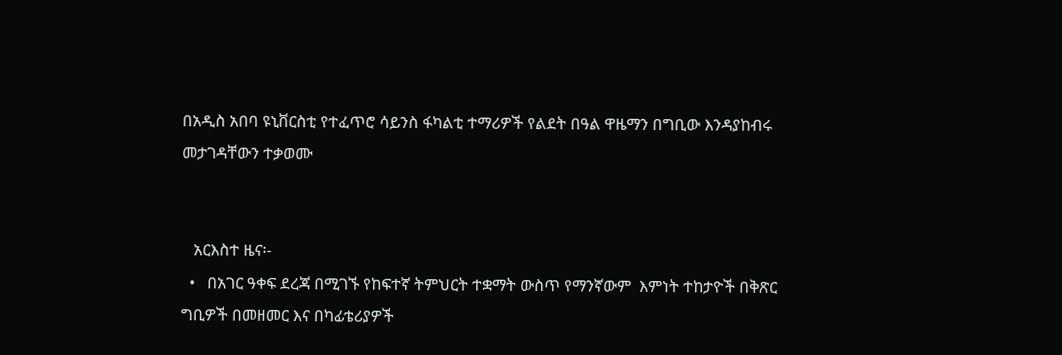በአዲስ አበባ ዩኒቨርስቲ የተፈጥሮ ሳይንስ ፋካልቲ ተማሪዎች የልደት በዓል ዋዜማን በግቢው እንዳያከብሩ መታገዳቸውን ተቃወሙ


   አርእስተ ዜና፡-
  •   በአገር ዓቀፍ ደረጃ በሚገኙ የከፍተኛ ትምህርት ተቋማት ውስጥ የማንኛውም  እምነት ተከታዮች በቅጽር ግቢዎች በመዘመር እና በካፊቴሪያዎች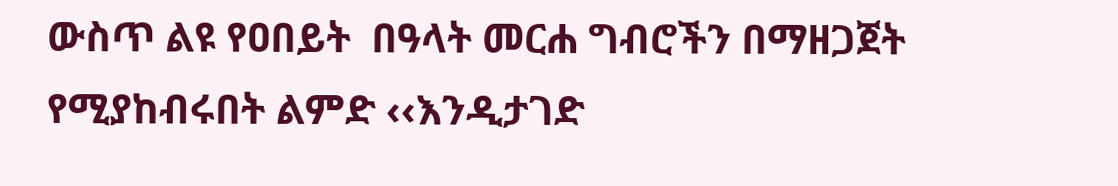ውስጥ ልዩ የዐበይት  በዓላት መርሐ ግብሮችን በማዘጋጀት የሚያከብሩበት ልምድ ‹‹እንዲታገድ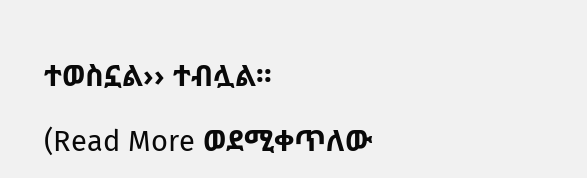ተወስኗል›› ተብሏል፡፡

(Read More ወደሚቀጥለው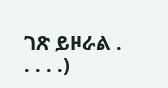ገጽ ይዞራል . . . . .)